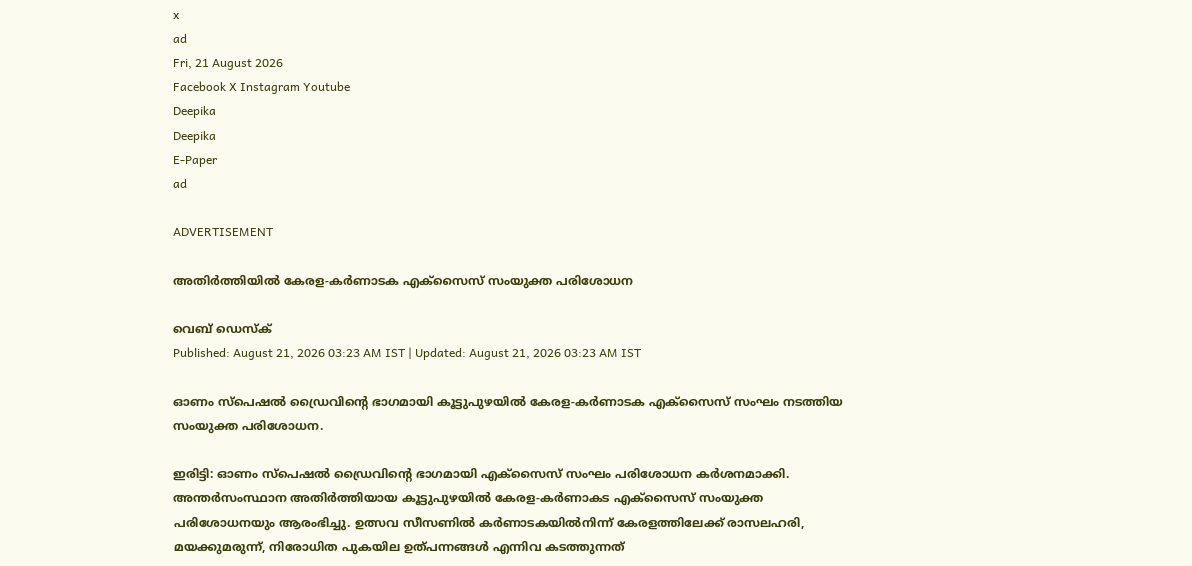x
ad
Fri, 21 August 2026
Facebook X Instagram Youtube
Deepika
Deepika
E-Paper
ad

ADVERTISEMENT

അതിർത്തിയിൽ കേരള-കർണാടക എക്സൈസ് സംയുക്ത പരിശോധന

വെബ് ഡെസ്ക്
Published: August 21, 2026 03:23 AM IST | Updated: August 21, 2026 03:23 AM IST

ഓണം സ്പെഷൽ ഡ്രൈവിന്‍റെ ഭാഗമായി കൂട്ടുപുഴയിൽ കേരള-കർണാടക എക്സൈസ് സംഘം നടത്തിയ സംയുക്ത പരിശോധന.

ഇരിട്ടി: ഓണം സ്പെഷൽ ഡ്രൈവിന്‍റെ ഭാഗമായി എക്സൈസ് സംഘം പരിശോധന കർശനമാക്കി. അന്തർസംസ്ഥാന അതിർത്തിയായ കൂട്ടുപുഴയിൽ കേരള-കർണാകട എക്സൈസ് സംയുക്ത പരിശോധനയും ആരംഭിച്ചു. ഉത്സവ സീസണിൽ കർണാടകയിൽനിന്ന് കേരളത്തിലേക്ക് രാസലഹരി, മയക്കുമരുന്ന്, നിരോധിത പുകയില ഉത്പന്നങ്ങൾ എന്നിവ കടത്തുന്നത്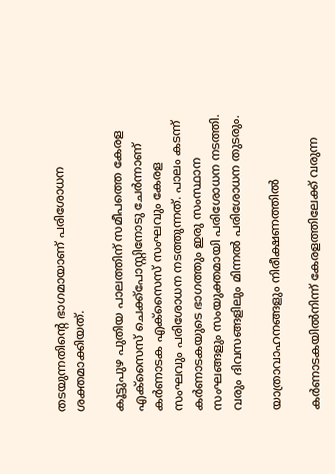തടയുന്നതിന്‍റെ ഭാഗമായാണ് പരിശോധന ശക്തമാക്കിയത്.

കൂട്ടുപുഴ പുതിയ പാലത്തിന് സമീപത്തെ കേരള എക്സൈസ് ചെക്ക്പോസ്റ്റിനോടു ചേർന്നാണ് കർണാടക എക്സൈസ് സംഘവും കേരള സംഘവും പരിശോധന നടത്തുന്നത്. പാലം കടന്ന് കർണാടകയുടെ ഭാഗത്തും ഇരു സംസ്ഥാന സംഘങ്ങളും സംയുക്തമായി പരിശോധന നടത്തി. വരും ദിവസങ്ങളിലും മിന്നൽ പരിശോധന തുടരും.

യാത്രാവാഹനങ്ങളും നിരീക്ഷണത്തിൽ

കർണാടകയിൽനിന്ന് കേരളത്തിലേക്ക് വരുന്ന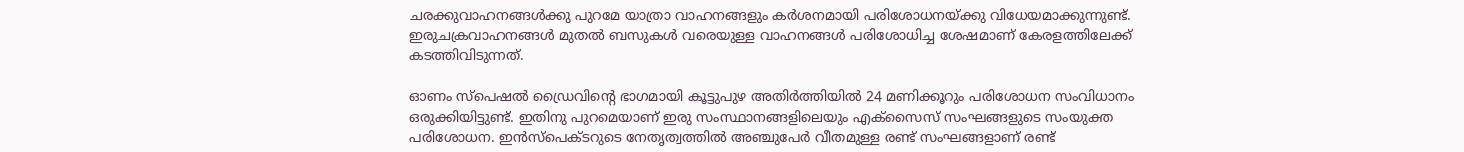ചരക്കുവാഹനങ്ങൾക്കു പുറമേ യാത്രാ വാഹനങ്ങളും കർശനമായി പരിശോധനയ്ക്കു വിധേയമാക്കുന്നുണ്ട്. ഇരുചക്രവാഹനങ്ങൾ മുതൽ ബസുകൾ വരെയുള്ള വാഹനങ്ങൾ പരിശോധിച്ച ശേഷമാണ് കേരളത്തിലേക്ക് കടത്തിവിടുന്നത്.

ഓണം സ്പെഷൽ ഡ്രൈവിന്‍റെ ഭാഗമായി കൂട്ടുപുഴ അതിർത്തിയിൽ 24 മണിക്കൂറും പരിശോധന സംവിധാനം ഒരുക്കിയിട്ടുണ്ട്. ഇതിനു പുറമെയാണ് ഇരു സംസ്ഥാനങ്ങളിലെയും എക്സൈസ് സംഘങ്ങളുടെ സംയുക്ത പരിശോധന. ഇൻസ്പെക്ടറുടെ നേതൃത്വത്തിൽ അഞ്ചുപേർ വീതമുള്ള രണ്ട് സംഘങ്ങളാണ് രണ്ട്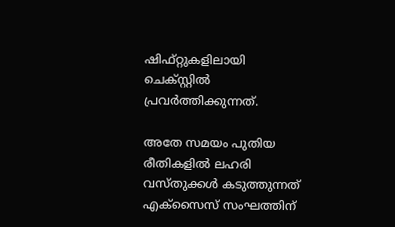ഷിഫ്റ്റുകളിലായി ചെക്സ്റ്റിൽ പ്രവർത്തിക്കുന്നത്.

അതേ സമയം പുതിയ രീതികളിൽ ലഹരി വസ്തുക്കൾ കടുത്തുന്നത് എക്സൈസ് സംഘത്തിന്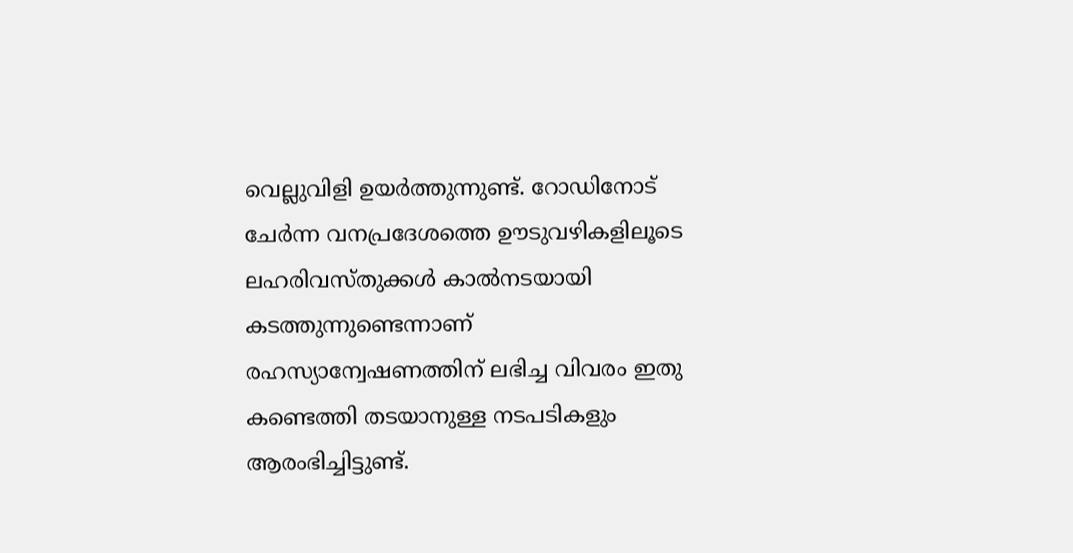വെല്ലുവിളി ഉയർത്തുന്നുണ്ട്. റോഡിനോട് ചേർന്ന വനപ്രദേശത്തെ ഊടുവഴികളിലൂടെ ലഹരിവസ്തുക്കൾ കാൽനടയായി കടത്തുന്നുണ്ടെന്നാണ് രഹസ്യാന്വേഷണത്തിന് ലഭിച്ച വിവരം ഇതു കണ്ടെത്തി തടയാനുള്ള നടപടികളും ആരംഭിച്ചിട്ടുണ്ട്.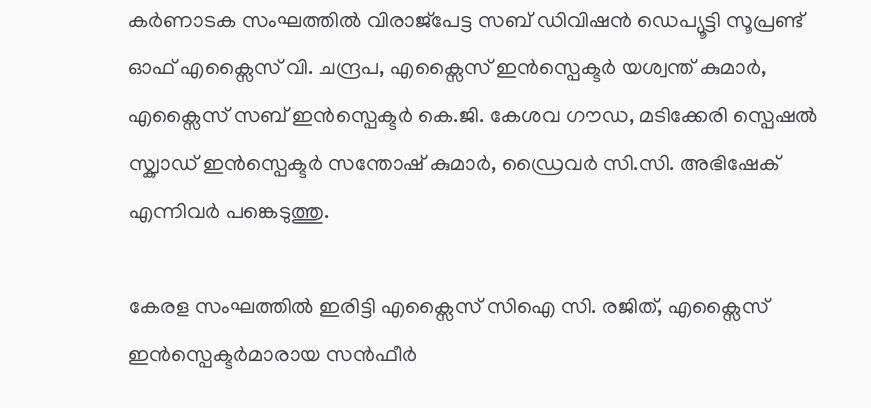കർണാടക സംഘത്തിൽ വിരാജ്പേട്ട സബ് ഡിവിഷൻ ഡെപ്യൂട്ടി സൂപ്രണ്ട് ഓഫ് എക്സൈസ് വി. ചന്ദ്രപ, എക്സൈസ് ഇൻസ്പെക്ടർ യശ്വന്ത് കുമാർ, എക്സൈസ് സബ് ഇൻസ്പെക്ടർ കെ.ജി. കേശവ ഗൗഡ, മടിക്കേരി സ്പെഷൽ സ്ക്വാഡ് ഇൻസ്പെക്ടർ സന്തോഷ് കുമാർ, ഡ്രൈവർ സി.സി. അഭിഷേക് എന്നിവർ പങ്കെടുത്തു.

കേരള സംഘത്തിൽ ഇരിട്ടി എക്സൈസ് സിഐ സി. രജിത്, എക്സൈസ് ഇൻസ്പെക്ടർമാരായ സൻഫീർ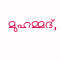മുഹമ്മദ്,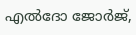എൽദോ ജോർജ്,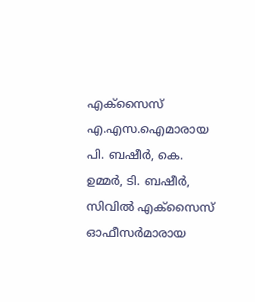എക്സൈസ് എ.എസ.ഐമാരായ പി. ബഷീർ, കെ. ഉമ്മർ, ടി. ബഷീർ, സിവിൽ എക്സൈസ് ഓഫീസർമാരായ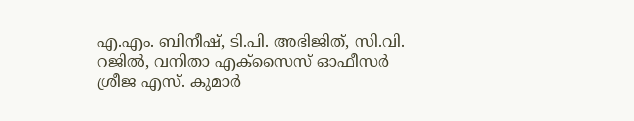എ.എം. ബിനീഷ്, ടി.പി. അഭിജിത്, സി.വി. റജിൽ, വനിതാ എക്സൈസ് ഓഫീസർ ശ്രീജ എസ്. കുമാർ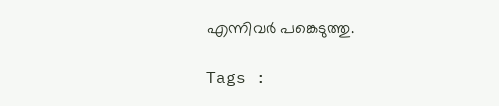എന്നിവർ പങ്കെടുത്തു.

Tags :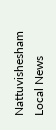Nattuvishesham Local News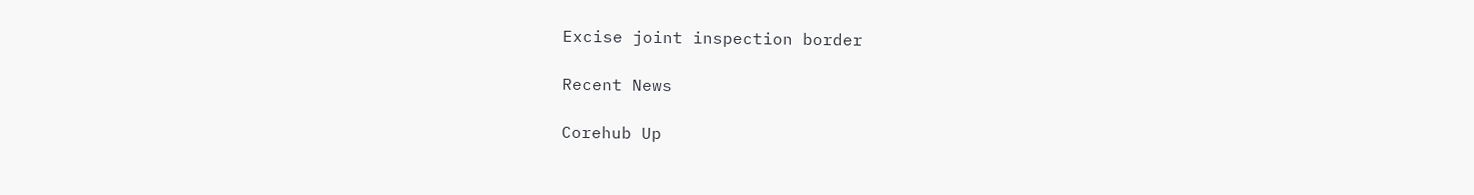Excise joint inspection border

Recent News

Corehub Up